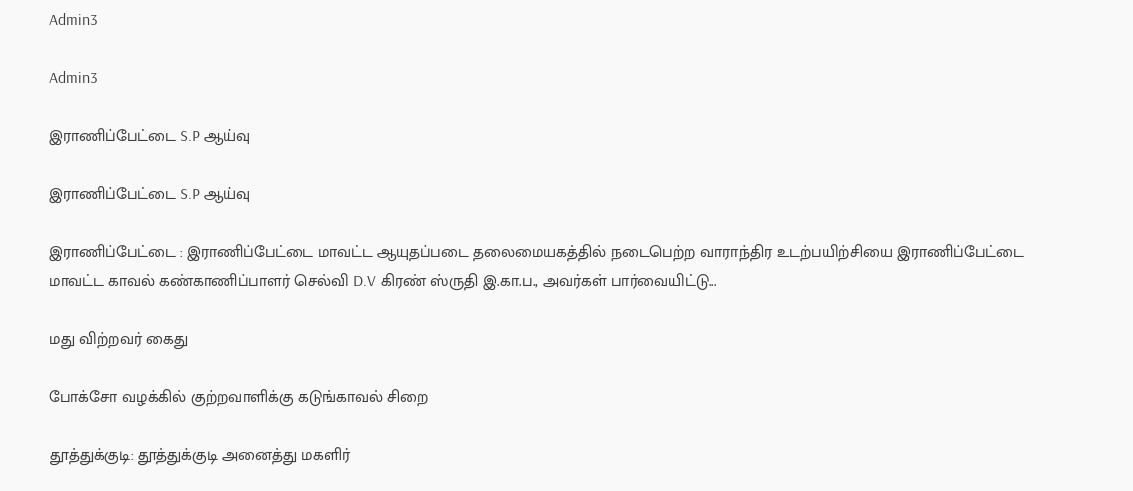Admin3

Admin3

இராணிப்பேட்டை S.P ஆய்வு

இராணிப்பேட்டை S.P ஆய்வு

இராணிப்பேட்டை : இராணிப்பேட்டை மாவட்ட ஆயுதப்படை தலைமையகத்தில் நடைபெற்ற வாராந்திர உடற்பயிற்சியை இராணிப்பேட்டை மாவட்ட காவல் கண்காணிப்பாளர் செல்வி D.V கிரண் ஸ்ருதி இ.கா.ப., அவர்கள் பார்வையிட்டு...

மது விற்றவர் கைது

போக்சோ வழக்கில் குற்றவாளிக்கு கடுங்காவல் சிறை

தூத்துக்குடி: தூத்துக்குடி அனைத்து மகளிர்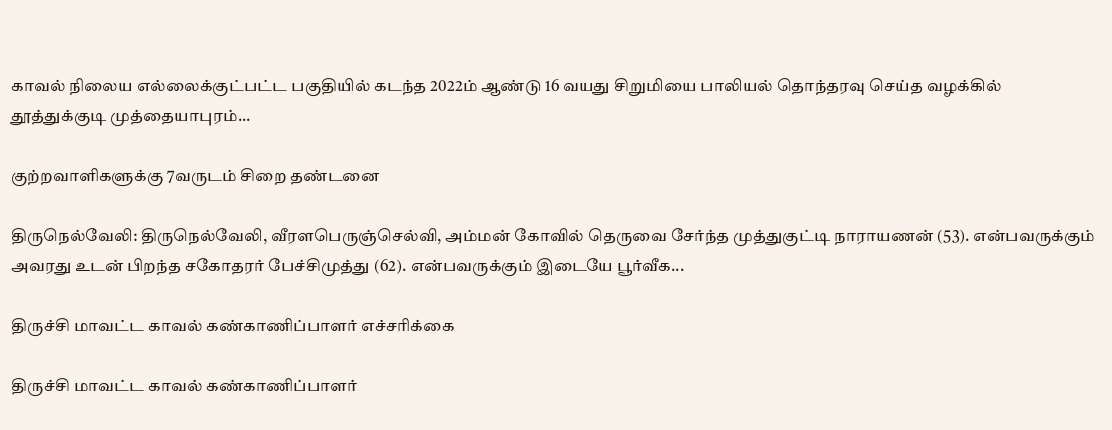காவல் நிலைய எல்லைக்குட்பட்ட பகுதியில் கடந்த 2022ம் ஆண்டு 16 வயது சிறுமியை பாலியல் தொந்தரவு செய்த வழக்கில் தூத்துக்குடி முத்தையாபுரம்...

குற்றவாளிகளுக்கு 7வருடம் சிறை தண்டனை

திருநெல்வேலி: திருநெல்வேலி, வீரளபெருஞ்செல்வி, அம்மன் கோவில் தெருவை சேர்ந்த முத்துகுட்டி நாராயணன் (53). என்பவருக்கும் அவரது உடன் பிறந்த சகோதரர் பேச்சிமுத்து (62). என்பவருக்கும் இடையே பூர்வீக...

திருச்சி மாவட்ட காவல் கண்காணிப்பாளர் எச்சரிக்கை

திருச்சி மாவட்ட காவல் கண்காணிப்பாளர்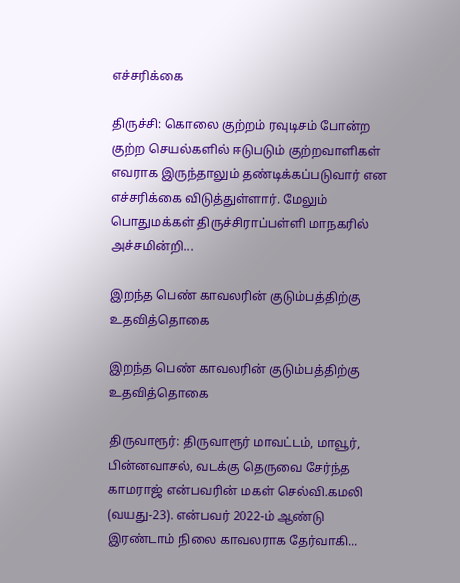எச்சரிக்கை

திருச்சி: கொலை குற்றம் ரவுடிசம் போன்ற குற்ற செயல்களில் ஈடுபடும் குற்றவாளிகள் எவராக இருந்தாலும் தண்டிக்கப்படுவார் என எச்சரிக்கை விடுத்துள்ளார். மேலும் பொதுமக்கள் திருச்சிராப்பள்ளி மாநகரில் அச்சமின்றி...

இறந்த பெண் காவலரின் குடும்பத்திற்கு உதவித்தொகை

இறந்த பெண் காவலரின் குடும்பத்திற்கு உதவித்தொகை

திருவாரூர்: திருவாரூர் மாவட்டம், மாவூர், பின்னவாசல், வடக்கு தெருவை சேர்ந்த காமராஜ் என்பவரின் மகள் செல்வி.கமலி (வயது-23). என்பவர் 2022-ம் ஆண்டு இரண்டாம் நிலை காவலராக தேர்வாகி...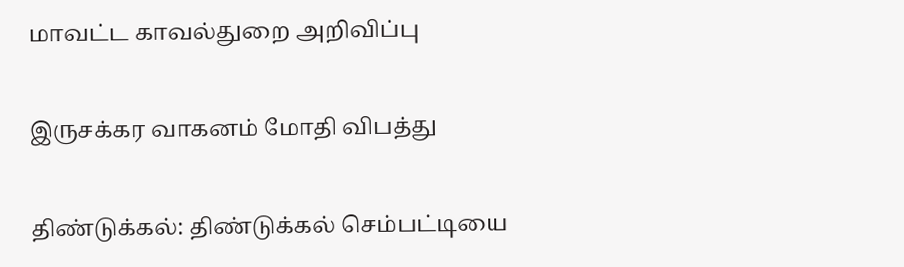மாவட்ட காவல்துறை அறிவிப்பு

இருசக்கர வாகனம் மோதி விபத்து

திண்டுக்கல்: திண்டுக்கல் செம்பட்டியை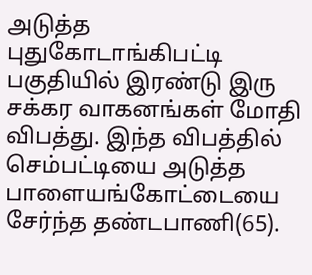அடுத்த புதுகோடாங்கிபட்டி பகுதியில் இரண்டு இரு சக்கர வாகனங்கள் மோதி விபத்து. இந்த விபத்தில் செம்பட்டியை அடுத்த பாளையங்கோட்டையை சேர்ந்த தண்டபாணி(65).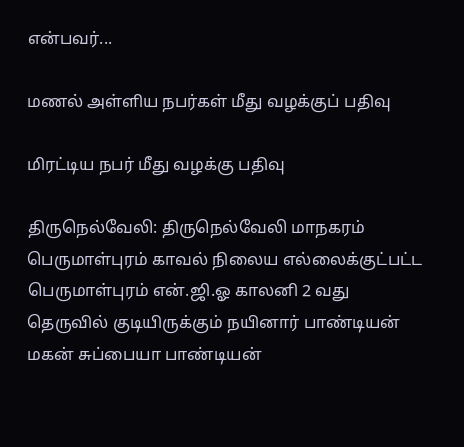என்பவர்...

மணல் அள்ளிய நபர்கள் மீது வழக்குப் பதிவு

மிரட்டிய நபர் மீது வழக்கு பதிவு

திருநெல்வேலி: திருநெல்வேலி மாநகரம் பெருமாள்புரம் காவல் நிலைய எல்லைக்குட்பட்ட பெருமாள்புரம் என்.ஜி.ஓ காலனி 2 வது தெருவில் குடியிருக்கும் நயினார் பாண்டியன் மகன் சுப்பையா பாண்டியன்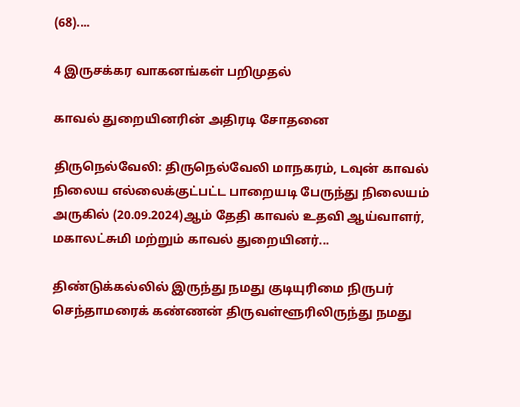(68)....

4 இருசக்கர வாகனங்கள் பறிமுதல்

காவல் துறையினரின் அதிரடி சோதனை

திருநெல்வேலி: திருநெல்வேலி மாநகரம், டவுன் காவல் நிலைய எல்லைக்குட்பட்ட பாறையடி பேருந்து நிலையம் அருகில் (20.09.2024)ஆம் தேதி காவல் உதவி ஆய்வாளர், மகாலட்சுமி மற்றும் காவல் துறையினர்...

திண்டுக்கல்லில் இருந்து நமது குடியுரிமை நிருபர் செந்தாமரைக் கண்ணன் திருவள்ளூரிலிருந்து நமது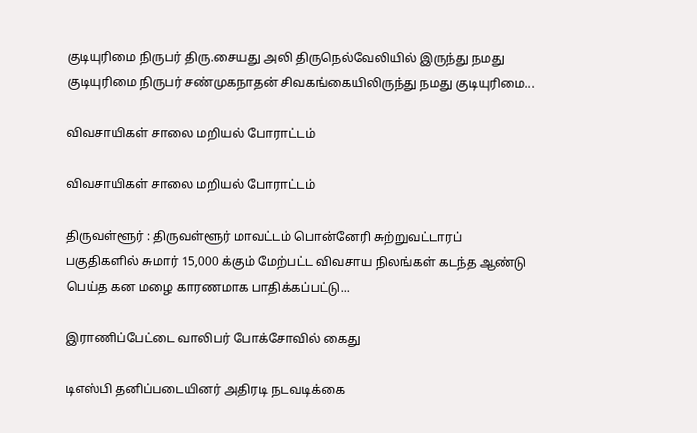குடியுரிமை நிருபர் திரு.சையது அலி திருநெல்வேலியில் இருந்து நமது குடியுரிமை நிருபர் சண்முகநாதன் சிவகங்கையிலிருந்து நமது குடியுரிமை...

விவசாயிகள் சாலை மறியல் போராட்டம்

விவசாயிகள் சாலை மறியல் போராட்டம்

திருவள்ளூர் : திருவள்ளூர் மாவட்டம் பொன்னேரி சுற்றுவட்டாரப் பகுதிகளில் சுமார் 15,000 க்கும் மேற்பட்ட விவசாய நிலங்கள் கடந்த ஆண்டு பெய்த கன மழை காரணமாக பாதிக்கப்பட்டு...

இராணிப்பேட்டை வாலிபர் போக்சோவில் கைது

டிஎஸ்பி தனிப்படையினர் அதிரடி நடவடிக்கை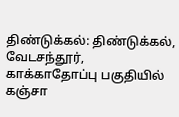திண்டுக்கல்: திண்டுக்கல், வேடசந்தூர், காக்காதோப்பு பகுதியில் கஞ்சா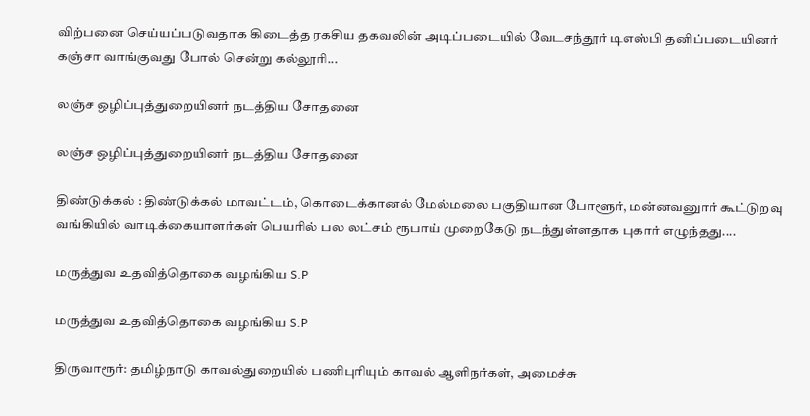விற்பனை செய்யப்படுவதாக கிடைத்த ரகசிய தகவலின் அடிப்படையில் வேடசந்தூர் டிஎஸ்பி தனிப்படையினர் கஞ்சா வாங்குவது போல் சென்று கல்லூரி...

லஞ்ச ஒழிப்புத்துறையினர் நடத்திய சோதனை

லஞ்ச ஒழிப்புத்துறையினர் நடத்திய சோதனை

திண்டுக்கல் : திண்டுக்கல் மாவட்டம், கொடைக்கானல் மேல்மலை பகுதியான போளூர், மன்னவனுார் கூட்டுறவு வங்கியில் வாடிக்கையாளர்கள் பெயரில் பல லட்சம் ரூபாய் முறைகேடு நடந்துள்ளதாக புகார் எழுந்தது....

மருத்துவ உதவித்தொகை வழங்கிய S.P

மருத்துவ உதவித்தொகை வழங்கிய S.P

திருவாரூர்: தமிழ்நாடு காவல்துறையில் பணிபுரியும் காவல் ஆளிநர்கள், அமைச்சு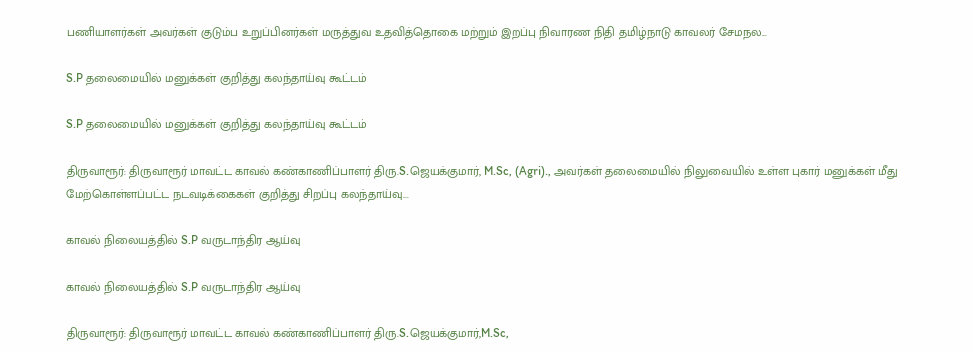பணியாளர்கள் அவர்கள் குடும்ப உறுப்பினர்கள் மருத்துவ உதவித்தொகை மற்றும் இறப்பு நிவாரண நிதி தமிழ்நாடு காவலர் சேமநல...

S.P தலைமையில் மனுக்கள் குறித்து கலந்தாய்வு கூட்டம்

S.P தலைமையில் மனுக்கள் குறித்து கலந்தாய்வு கூட்டம்

திருவாரூர்: திருவாரூர் மாவட்ட காவல் கண்காணிப்பாளர் திரு.S.ஜெயக்குமார், M.Sc, (Agri)., அவர்கள் தலைமையில் நிலுவையில் உள்ள புகார் மனுக்கள் மீது மேற்கொள்ளப்பட்ட நடவடிக்கைகள் குறித்து சிறப்பு கலந்தாய்வு...

காவல் நிலையத்தில் S.P வருடாந்திர ஆய்வு

காவல் நிலையத்தில் S.P வருடாந்திர ஆய்வு

திருவாரூர்: திருவாரூர் மாவட்ட காவல் கண்காணிப்பாளர் திரு.S.ஜெயக்குமார்,M.Sc,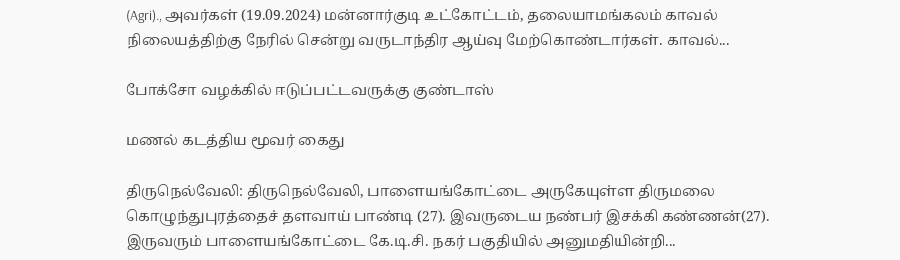(Agri)., அவர்கள் (19.09.2024) மன்னார்குடி உட்கோட்டம், தலையாமங்கலம் காவல் நிலையத்திற்கு நேரில் சென்று வருடாந்திர ஆய்வு மேற்கொண்டார்கள். காவல்...

போக்சோ வழக்கில் ஈடுப்பட்டவருக்கு குண்டாஸ்

மணல் கடத்திய மூவர் கைது

திருநெல்வேலி: திருநெல்வேலி, பாளையங்கோட்டை அருகேயுள்ள திருமலை கொழுந்துபுரத்தைச் தளவாய் பாண்டி (27). இவருடைய நண்பர் இசக்கி கண்ணன்(27). இருவரும் பாளையங்கோட்டை கே.டி.சி. நகர் பகுதியில் அனுமதியின்றி...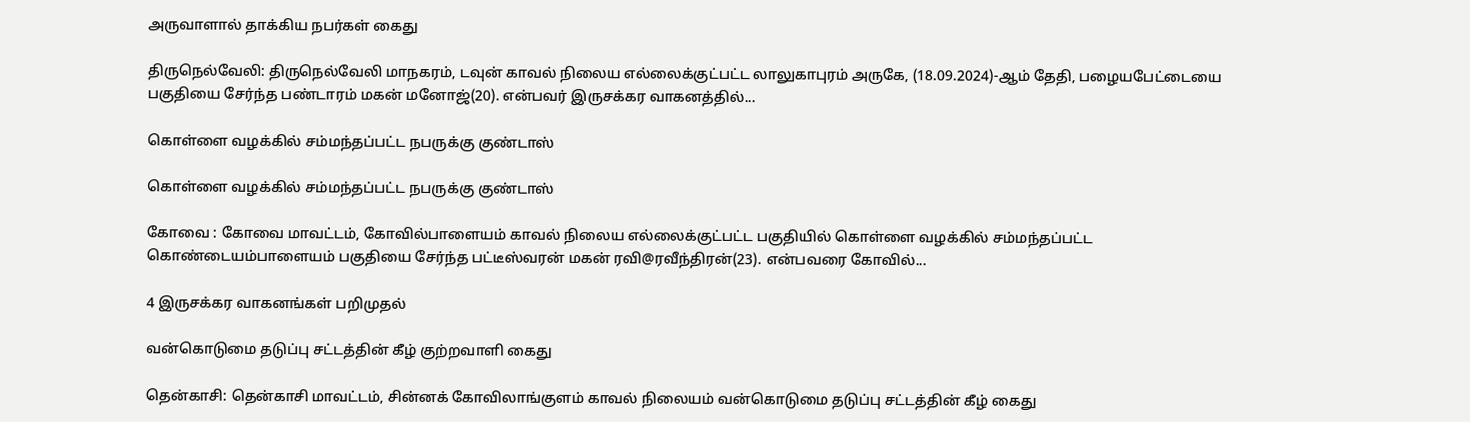அருவாளால் தாக்கிய நபர்கள் கைது

திருநெல்வேலி: திருநெல்வேலி மாநகரம், டவுன் காவல் நிலைய எல்லைக்குட்பட்ட லாலுகாபுரம் அருகே, (18.09.2024)-ஆம் தேதி, பழையபேட்டையை பகுதியை சேர்ந்த பண்டாரம் மகன் மனோஜ்(20). என்பவர் இருசக்கர வாகனத்தில்...

கொள்ளை வழக்கில் சம்மந்தப்பட்ட நபருக்கு குண்டாஸ்

கொள்ளை வழக்கில் சம்மந்தப்பட்ட நபருக்கு குண்டாஸ்

கோவை : கோவை மாவட்டம், கோவில்பாளையம் காவல் நிலைய எல்லைக்குட்பட்ட பகுதியில் கொள்ளை வழக்கில் சம்மந்தப்பட்ட கொண்டையம்பாளையம் பகுதியை சேர்ந்த பட்டீஸ்வரன் மகன் ரவி@ரவீந்திரன்(23). என்பவரை கோவில்...

4 இருசக்கர வாகனங்கள் பறிமுதல்

வன்கொடுமை தடுப்பு சட்டத்தின் கீழ் குற்றவாளி கைது

தென்காசி: தென்காசி மாவட்டம், சின்னக் கோவிலாங்குளம் காவல் நிலையம் வன்கொடுமை தடுப்பு சட்டத்தின் கீழ் கைது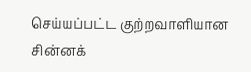செய்யப்பட்ட குற்றவாளியான சின்னக்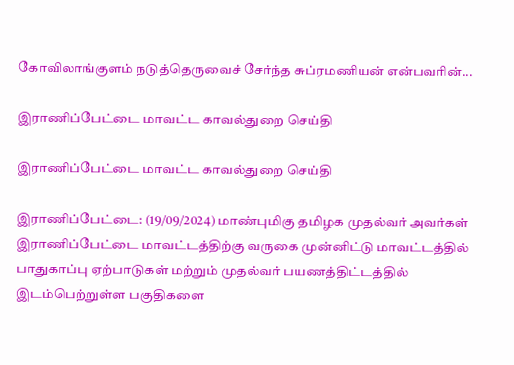கோவிலாங்குளம் நடுத்தெருவைச் சேர்ந்த சுப்ரமணியன் என்பவரின்...

இராணிப்பேட்டை மாவட்ட காவல்துறை செய்தி

இராணிப்பேட்டை மாவட்ட காவல்துறை செய்தி

இராணிப்பேட்டை: (19/09/2024) மாண்புமிகு தமிழக முதல்வர் அவர்கள் இராணிப்பேட்டை மாவட்டத்திற்கு வருகை முன்னிட்டு மாவட்டத்தில் பாதுகாப்பு ஏற்பாடுகள் மற்றும் முதல்வர் பயணத்திட்டத்தில் இடம்பெற்றுள்ள பகுதிகளை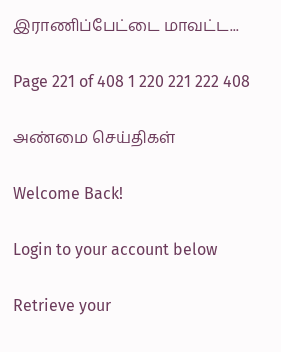இராணிப்பேட்டை மாவட்ட...

Page 221 of 408 1 220 221 222 408

அண்மை செய்திகள்

Welcome Back!

Login to your account below

Retrieve your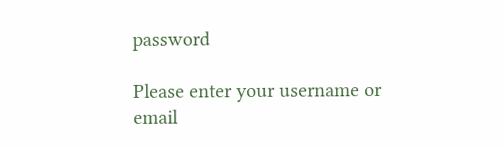password

Please enter your username or email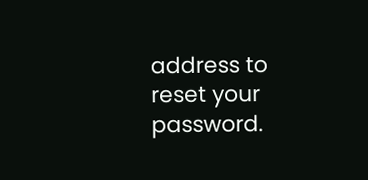address to reset your password.